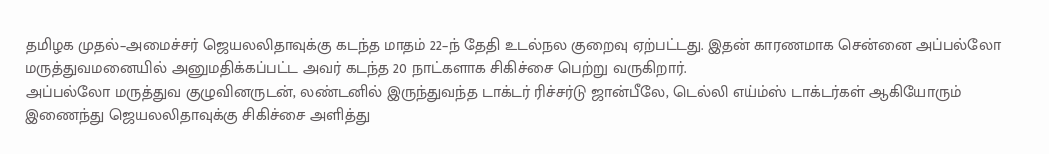தமிழக முதல்–அமைச்சர் ஜெயலலிதாவுக்கு கடந்த மாதம் 22–ந் தேதி உடல்நல குறைவு ஏற்பட்டது. இதன் காரணமாக சென்னை அப்பல்லோ மருத்துவமனையில் அனுமதிக்கப்பட்ட அவர் கடந்த 20 நாட்களாக சிகிச்சை பெற்று வருகிறார்.
அப்பல்லோ மருத்துவ குழுவினருடன், லண்டனில் இருந்துவந்த டாக்டர் ரிச்சர்டு ஜான்பீலே, டெல்லி எய்ம்ஸ் டாக்டர்கள் ஆகியோரும் இணைந்து ஜெயலலிதாவுக்கு சிகிச்சை அளித்து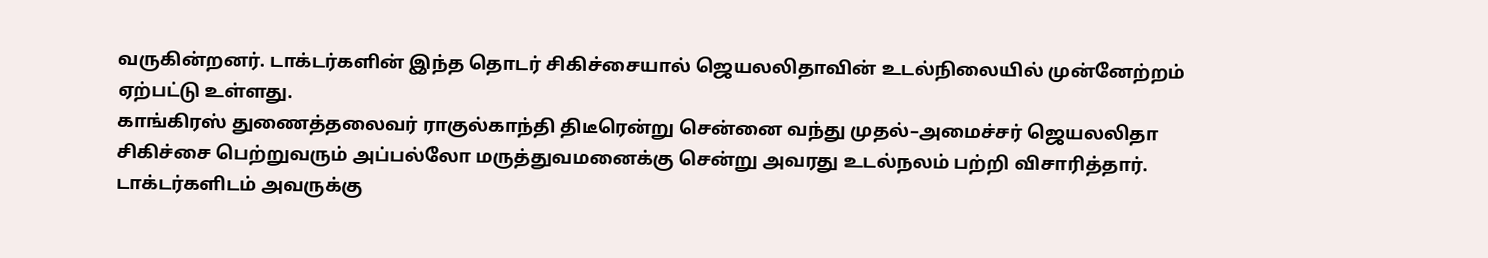வருகின்றனர். டாக்டர்களின் இந்த தொடர் சிகிச்சையால் ஜெயலலிதாவின் உடல்நிலையில் முன்னேற்றம் ஏற்பட்டு உள்ளது.
காங்கிரஸ் துணைத்தலைவர் ராகுல்காந்தி திடீரென்று சென்னை வந்து முதல்–அமைச்சர் ஜெயலலிதா சிகிச்சை பெற்றுவரும் அப்பல்லோ மருத்துவமனைக்கு சென்று அவரது உடல்நலம் பற்றி விசாரித்தார். டாக்டர்களிடம் அவருக்கு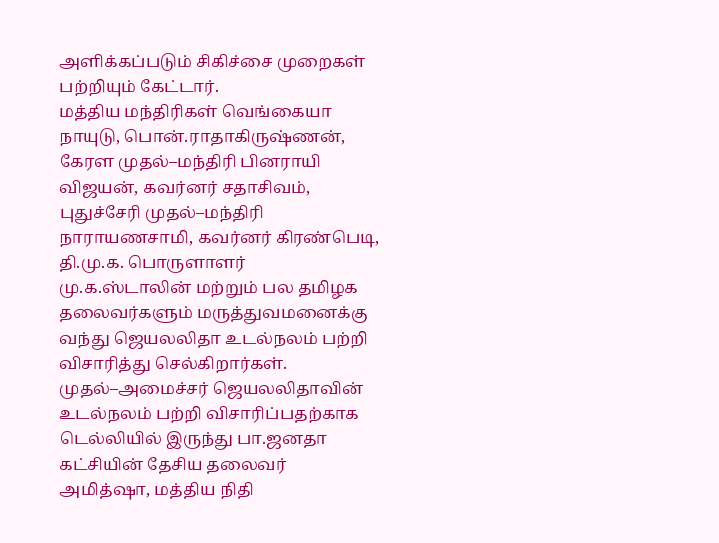அளிக்கப்படும் சிகிச்சை முறைகள் பற்றியும் கேட்டார்.
மத்திய மந்திரிகள் வெங்கையா நாயுடு, பொன்.ராதாகிருஷ்ணன், கேரள முதல்–மந்திரி பினராயி விஜயன், கவர்னர் சதாசிவம், புதுச்சேரி முதல்–மந்திரி நாராயணசாமி, கவர்னர் கிரண்பெடி, தி.மு.க. பொருளாளர் மு.க.ஸ்டாலின் மற்றும் பல தமிழக தலைவர்களும் மருத்துவமனைக்கு வந்து ஜெயலலிதா உடல்நலம் பற்றி விசாரித்து செல்கிறார்கள்.
முதல்–அமைச்சர் ஜெயலலிதாவின் உடல்நலம் பற்றி விசாரிப்பதற்காக டெல்லியில் இருந்து பா.ஜனதா கட்சியின் தேசிய தலைவர் அமித்ஷா, மத்திய நிதி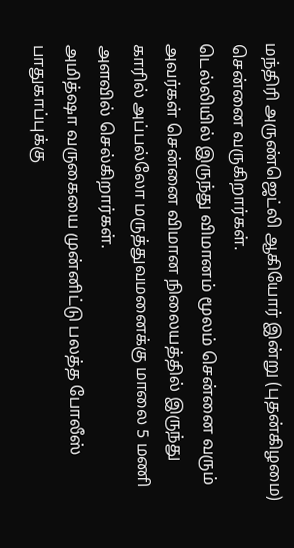மந்திரி அருண்ஜெட்லி ஆகியோர் இன்று (புதன்கிழமை) சென்னை வருகிறார்கள்.
டெல்லியில் இருந்து விமானம் மூலம் சென்னை வரும் அவர்கள் சென்னை விமான நிலையத்தில் இருந்து காரில் அப்பல்லோ மருத்துவமனைக்கு மாலை 5 மணி அளவில் செல்கிறார்கள்.
அமித்ஷா வருகையை முன்னிட்டு பலத்த போலீஸ் பாதுகாப்புக்கு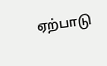ஏற்பாடு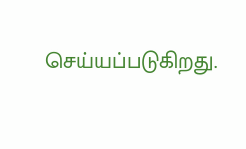செய்யப்படுகிறது.